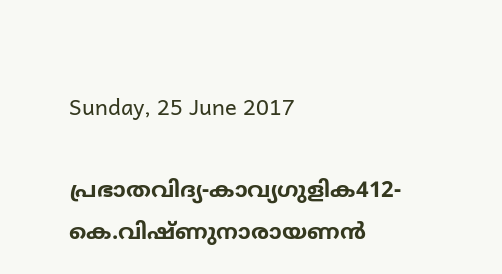Sunday, 25 June 2017

പ്രഭാതവിദ്യ-കാവ്യഗുളിക412-കെ.വിഷ്ണുനാരായണന്‍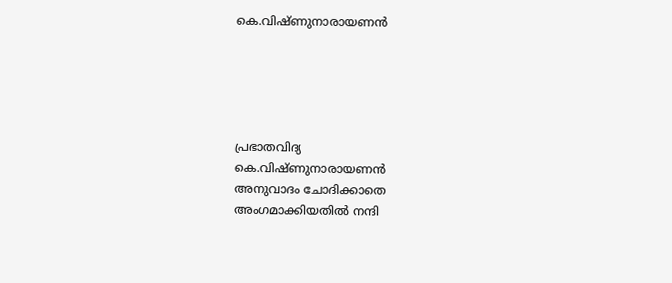കെ.വിഷ്ണുനാരായണന്‍





പ്രഭാതവിദ്യ
കെ.വിഷ്ണുനാരായണന്‍
അനുവാദം ചോദിക്കാതെ
അംഗമാക്കിയതില്‍ നന്ദി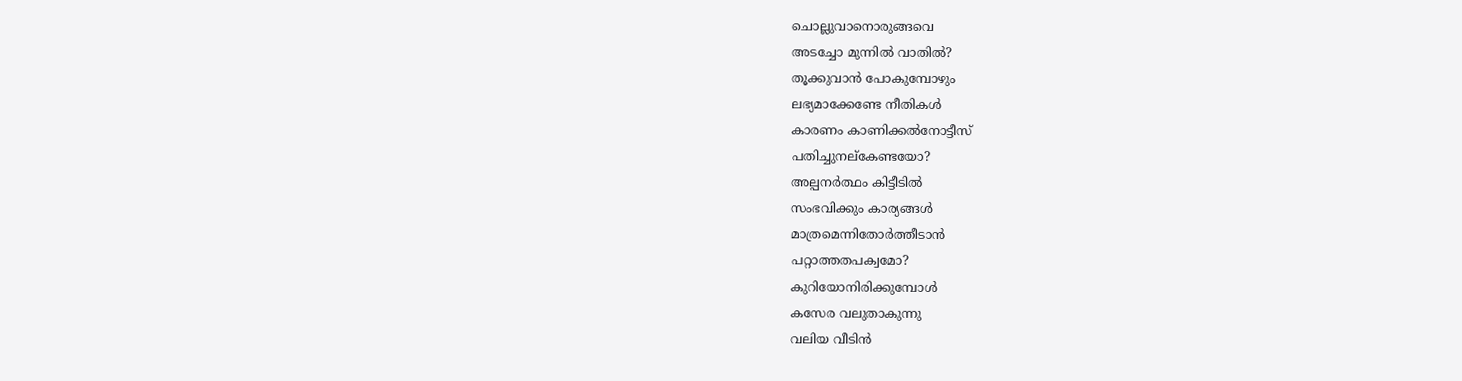ചൊല്ലുവാനൊരുങ്ങവെ
അടച്ചോ മുന്നില്‍ വാതില്‍?
തൂക്കുവാന്‍ പോകുമ്പോഴും
ലഭ്യമാക്കേണ്ടേ നീതികള്‍
കാരണം കാണിക്കല്‍നോട്ടീസ്
പതിച്ചുനല്കേണ്ടയോ?
അല്പനര്‍ത്ഥം കിട്ടീടില്‍
സംഭവിക്കും കാര്യങ്ങള്‍
മാത്രമെന്നിതോര്‍ത്തീടാന്‍
പറ്റാത്തതപക്വമോ?
കുറിയോനിരിക്കുമ്പോള്‍
കസേര വലുതാകുന്നു
വലിയ വീടിന്‍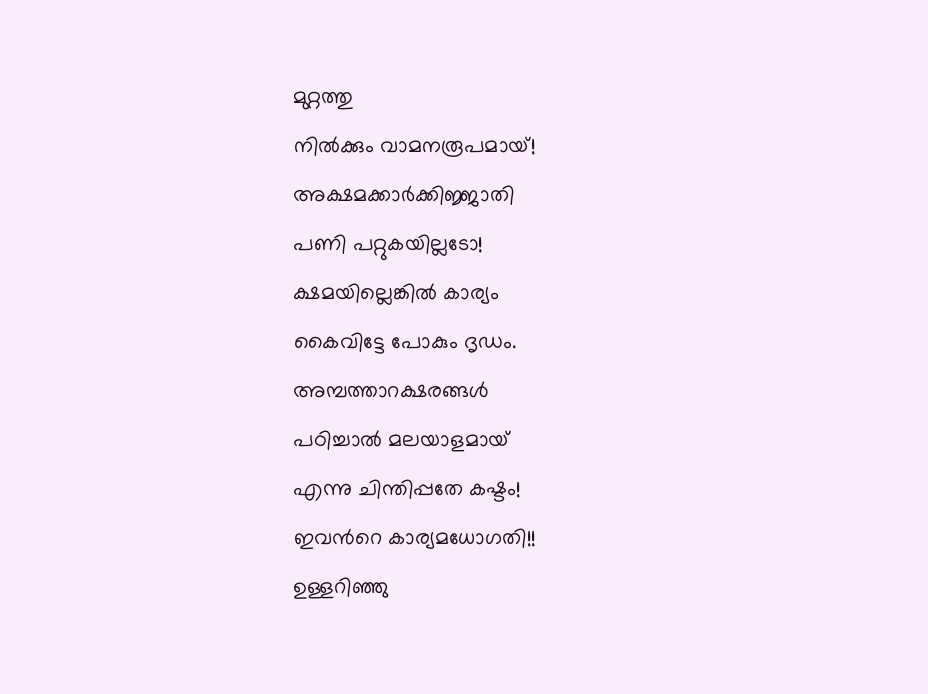മുറ്റത്തു
നില്‍ക്കും വാമ‌നരൂപമായ്!
അക്ഷമക്കാര്‍ക്കിജ്ജാതി
പണി പറ്റുകയില്ലടോ!
ക്ഷമയില്ലെങ്കില്‍ കാര്യം
കൈവിട്ടേ പോകും ദൃഡം.
അമ്പത്താറക്ഷരങ്ങള്‍
പഠിച്ചാല്‍ മലയാളമായ്
എന്നു ചിന്തിപ്പതേ കഷ്ടം!
ഇവന്‍റെ കാര്യമധോഗതി!!
ഉള്ളറിഞ്ഞു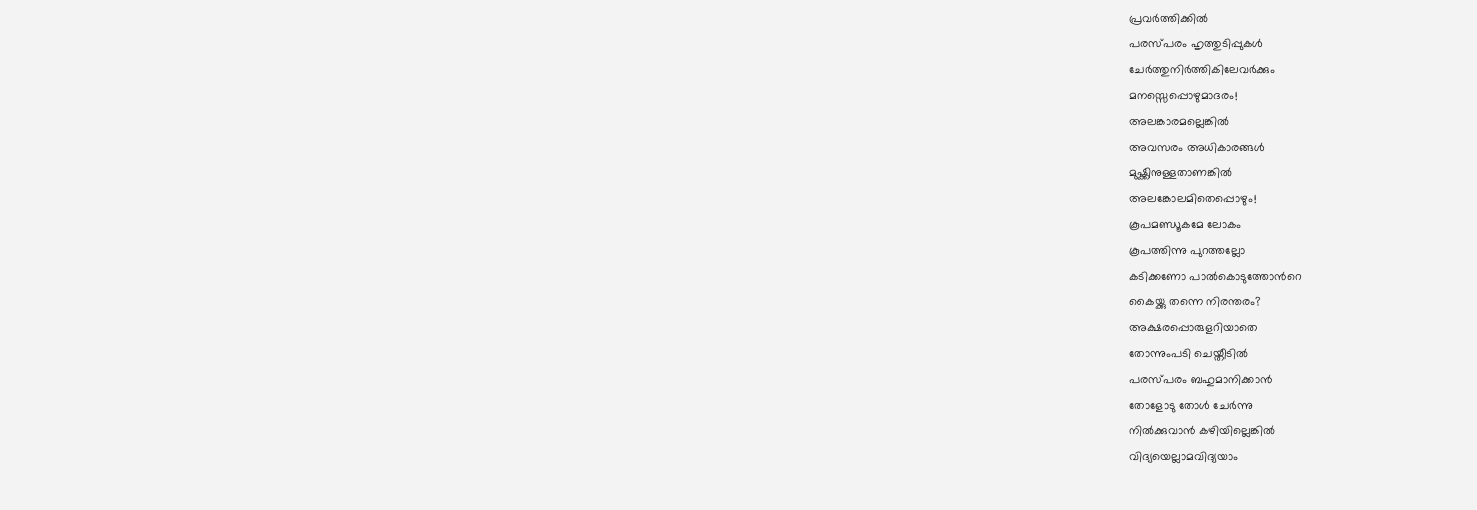പ്രവര്‍ത്തിക്കില്‍
പരസ്പരം ഹൃത്തുടിപ്പുകള്‍
ചേര്‍ത്തുനിര്‍ത്തികിലേവര്‍ക്കും
മനസ്സെപ്പൊഴുമാദരം!
അലങ്കാരമല്ലെങ്കില്‍
അവസരം അധികാരങ്ങള്‍
മുഷ്ക്കിനുള്ളതാണങ്കില്‍
അലങ്കോലമിതെപ്പൊഴും!
കൂപമണ്ഡൂകമേ ലോകം
കൂപത്തിന്നു പുറത്തല്ലോ
കടിക്കണോ പാല്‍കൊടുത്തോന്‍റെ
കൈയ്ക്കു തന്നെ നിരന്തരം?
അക്ഷരപ്പൊരുളറിയാതെ
തോന്നുംപടി ചെയ്തീടില്‍
പരസ്പരം ബഹുമാനിക്കാന്‍
തോളോടു തോള്‍ ചേര്‍ന്നു
നില്‍ക്കുവാന്‍ കഴിയില്ലെങ്കില്‍
വിദ്യയെല്ലാമവിദ്യയാം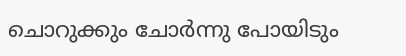ചൊറുക്കും ചോര്‍ന്നു പോയിടും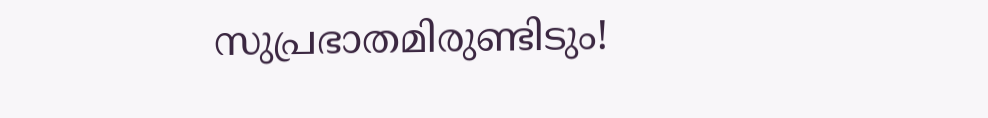സുപ്രഭാതമിരുണ്ടിടും!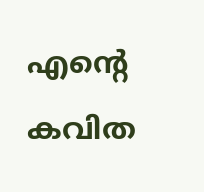എന്‍റെ കവിത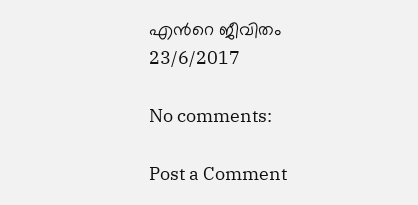എന്‍റെ ജീവിതം
23/6/2017

No comments:

Post a Comment